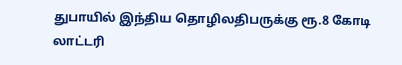துபாயில் இந்திய தொழிலதிபருக்கு ரூ.8 கோடி லாட்டரி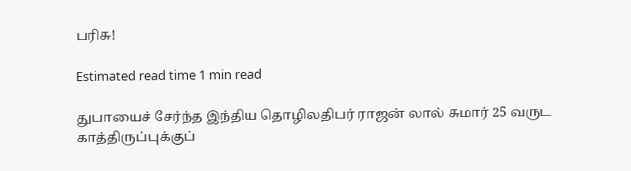பரிசு!

Estimated read time 1 min read

துபாயைச் சேர்ந்த இந்திய தொழிலதிபர் ராஜன் லால் சுமார் 25 வருட காத்திருப்புக்குப்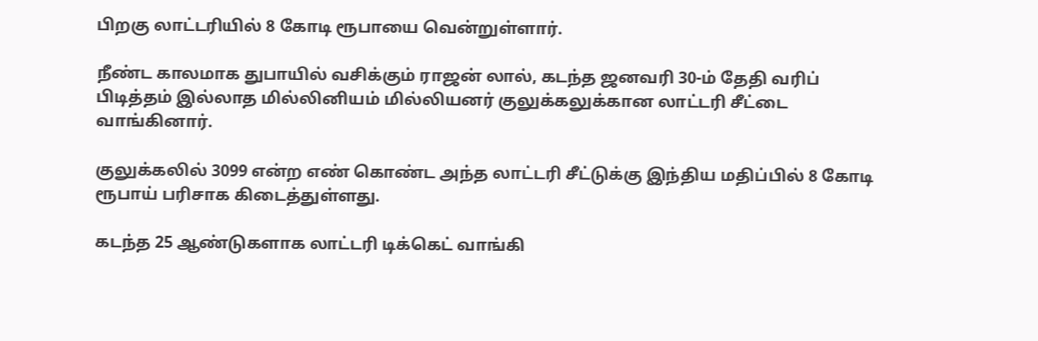பிறகு லாட்டரியில் 8 கோடி ரூபாயை வென்றுள்ளார்.

நீண்ட காலமாக துபாயில் வசிக்கும் ராஜன் லால், கடந்த ஜனவரி 30-ம் தேதி வரிப் பிடித்தம் இல்லாத மில்லினியம் மில்லியனர் குலுக்கலுக்கான லாட்டரி சீட்டை வாங்கினார்.

குலுக்கலில் 3099 என்ற எண் கொண்ட அந்த லாட்டரி சீட்டுக்கு இந்திய மதிப்பில் 8 கோடி ரூபாய் பரிசாக கிடைத்துள்ளது.

கடந்த 25 ஆண்டுகளாக லாட்டரி டிக்கெட் வாங்கி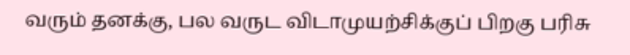வரும் தனக்கு, பல வருட விடாமுயற்சிக்குப் பிறகு பரிசு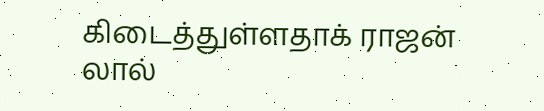கிடைத்துள்ளதாக் ராஜன் லால்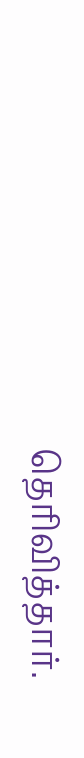தெரிவித்தார்.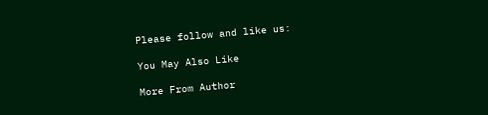Please follow and like us:

You May Also Like

More From Author